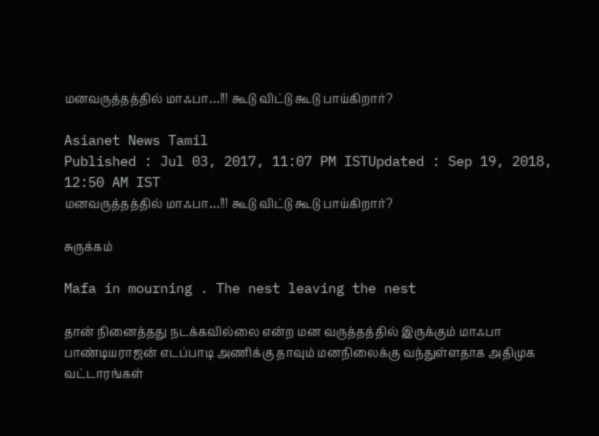மனவருத்தத்தில் மாஃபா…!!! கூடு விட்டு கூடு பாய்கிறார்?

Asianet News Tamil
Published : Jul 03, 2017, 11:07 PM ISTUpdated : Sep 19, 2018, 12:50 AM IST
மனவருத்தத்தில் மாஃபா…!!! கூடு விட்டு கூடு பாய்கிறார்?

சுருக்கம்

Mafa in mourning . The nest leaving the nest

தான் நினைத்தது நடக்கவில்லை என்ற மன வருத்தத்தில் இருக்கும் மாஃபா பாண்டியராஜன் எடப்பாடி அணிக்கு தாவும் மனநிலைக்கு வந்துள்ளதாக அதிமுக வட்டாரங்கள்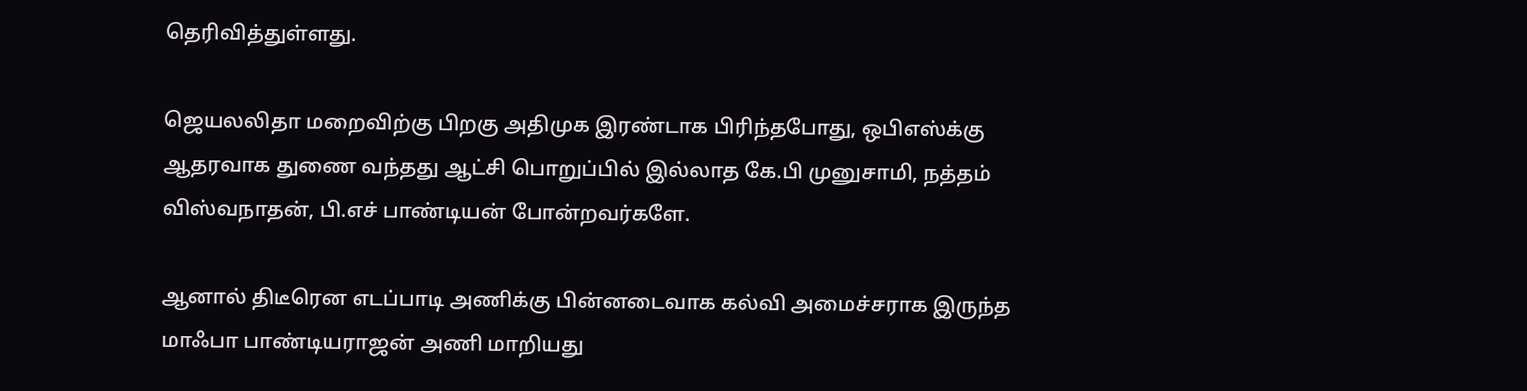தெரிவித்துள்ளது.

ஜெயலலிதா மறைவிற்கு பிறகு அதிமுக இரண்டாக பிரிந்தபோது, ஒபிஎஸ்க்கு ஆதரவாக துணை வந்தது ஆட்சி பொறுப்பில் இல்லாத கே.பி முனுசாமி, நத்தம் விஸ்வநாதன், பி.எச் பாண்டியன் போன்றவர்களே.

ஆனால் திடீரென எடப்பாடி அணிக்கு பின்னடைவாக கல்வி அமைச்சராக இருந்த மாஃபா பாண்டியராஜன் அணி மாறியது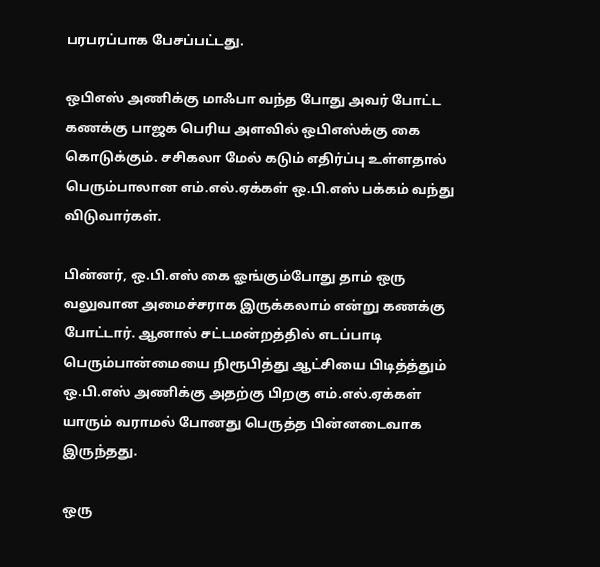பரபரப்பாக பேசப்பட்டது.

ஒபிஎஸ் அணிக்கு மாஃபா வந்த போது அவர் போட்ட கணக்கு பாஜக பெரிய அளவில் ஒபிஎஸ்க்கு கை கொடுக்கும். சசிகலா மேல் கடும் எதிர்ப்பு உள்ளதால் பெரும்பாலான எம்.எல்.ஏக்கள் ஒ.பி.எஸ் பக்கம் வந்து விடுவார்கள்.

பின்னர், ஒ.பி.எஸ் கை ஓங்கும்போது தாம் ஒரு வலுவான அமைச்சராக இருக்கலாம் என்று கணக்கு போட்டார். ஆனால் சட்டமன்றத்தில் எடப்பாடி பெரும்பான்மையை நிரூபித்து ஆட்சியை பிடித்த்தும் ஒ.பி.எஸ் அணிக்கு அதற்கு பிறகு எம்.எல்.ஏக்கள் யாரும் வராமல் போனது பெருத்த பின்னடைவாக இருந்தது.

ஒரு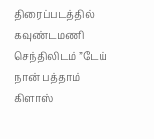திரைப்படத்தில் கவுண்டமணி செந்திலிடம் ”டேய் நான் பத்தாம் கிளாஸ்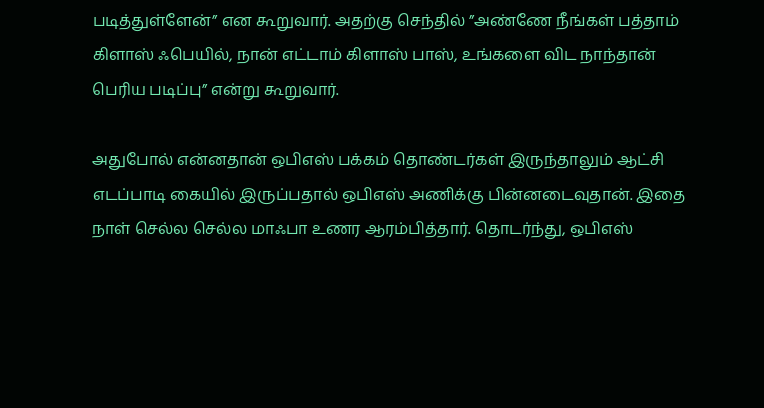படித்துள்ளேன்” என கூறுவார். அதற்கு செந்தில் ”அண்ணே நீங்கள் பத்தாம் கிளாஸ் ஃபெயில், நான் எட்டாம் கிளாஸ் பாஸ், உங்களை விட நாந்தான் பெரிய படிப்பு” என்று கூறுவார்.

அதுபோல் என்னதான் ஒபிஎஸ் பக்கம் தொண்டர்கள் இருந்தாலும் ஆட்சி எடப்பாடி கையில் இருப்பதால் ஒபிஎஸ் அணிக்கு பின்னடைவுதான். இதை நாள் செல்ல செல்ல மாஃபா உணர ஆரம்பித்தார். தொடர்ந்து, ஒபிஎஸ்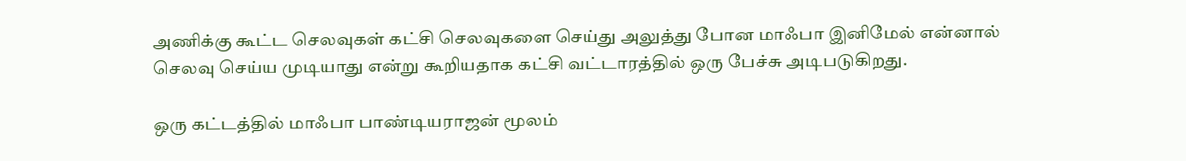அணிக்கு கூட்ட செலவுகள் கட்சி செலவுகளை செய்து அலுத்து போன மாஃபா இனிமேல் என்னால் செலவு செய்ய முடியாது என்று கூறியதாக கட்சி வட்டாரத்தில் ஒரு பேச்சு அடிபடுகிறது.

ஒரு கட்டத்தில் மாஃபா பாண்டியராஜன் மூலம்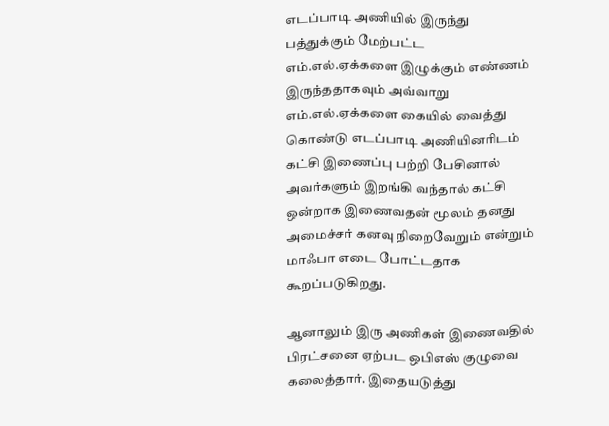எடப்பாடி அணியில் இருந்து பத்துக்கும் மேற்பட்ட எம்.எல்.ஏக்களை இழுக்கும் எண்ணம் இருந்ததாகவும் அவ்வாறு எம்.எல்.ஏக்களை கையில் வைத்து கொண்டு எடப்பாடி அணியினரிடம் கட்சி இணைப்பு பற்றி பேசினால் அவர்களும் இறங்கி வந்தால் கட்சி ஒன்றாக இணைவதன் மூலம் தனது அமைச்சர் கனவு நிறைவேறும் என்றும் மாஃபா எடை போட்டதாக கூறப்படுகிறது.

ஆனாலும் இரு அணிகள் இணைவதில் பிரட்சனை ஏற்பட ஒபிஎஸ் குழுவை கலைத்தார். இதையடுத்து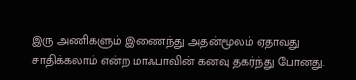இரு அணிகளும் இணைந்து அதன்மூலம் ஏதாவது சாதிக்கலாம் என்ற மாஃபாவின் கனவு தகர்ந்து போனது.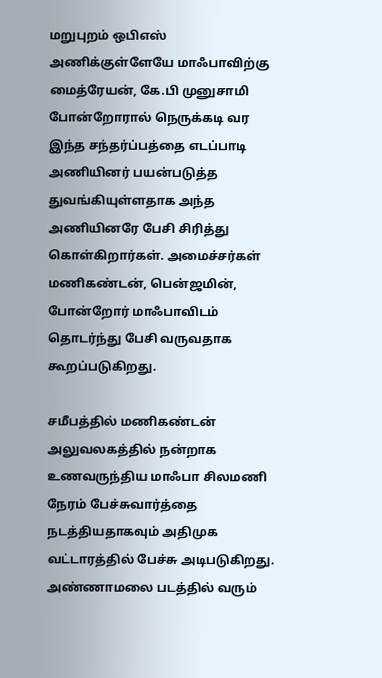மறுபுறம் ஒபிஎஸ் அணிக்குள்ளேயே மாஃபாவிற்கு மைத்ரேயன், கே.பி முனுசாமி போன்றோரால் நெருக்கடி வர இந்த சந்தர்ப்பத்தை எடப்பாடி அணியினர் பயன்படுத்த துவங்கியுள்ளதாக அந்த அணியினரே பேசி சிரித்து கொள்கிறார்கள். அமைச்சர்கள் மணிகண்டன், பென்ஜமின், போன்றோர் மாஃபாவிடம் தொடர்ந்து பேசி வருவதாக கூறப்படுகிறது.

சமீபத்தில் மணிகண்டன் அலுவலகத்தில் நன்றாக உணவருந்திய மாஃபா சிலமணி நேரம் பேச்சுவார்த்தை நடத்தியதாகவும் அதிமுக வட்டாரத்தில் பேச்சு அடிபடுகிறது. அண்ணாமலை படத்தில் வரும்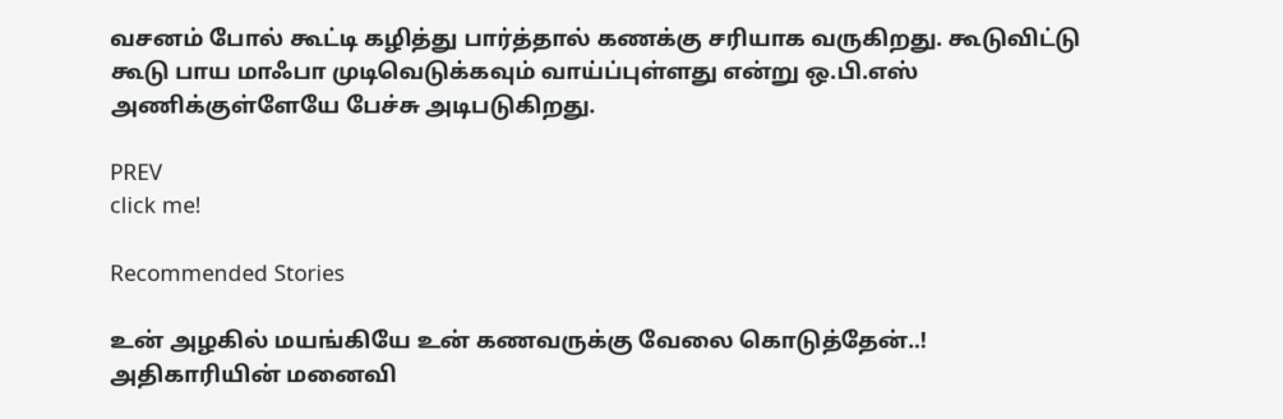வசனம் போல் கூட்டி கழித்து பார்த்தால் கணக்கு சரியாக வருகிறது. கூடுவிட்டு கூடு பாய மாஃபா முடிவெடுக்கவும் வாய்ப்புள்ளது என்று ஒ.பி.எஸ் அணிக்குள்ளேயே பேச்சு அடிபடுகிறது.

PREV
click me!

Recommended Stories

உன் அழகில் மயங்கியே உன் கணவருக்கு வேலை கொடுத்தேன்..! அதிகாரியின் மனைவி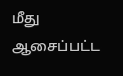மீது ஆசைப்பட்ட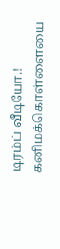டிரம்ப் வீடியோ.!
கனிமக்கொள்ளையை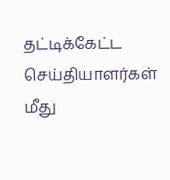தட்டிக்கேட்ட செய்தியாளர்கள் மீது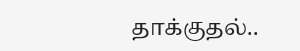தாக்குதல்..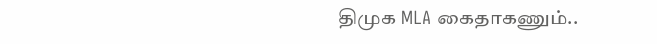திமுக MLA கைதாகணும்..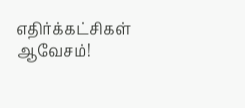எதிர்க்கட்சிகள் ஆவேசம்!